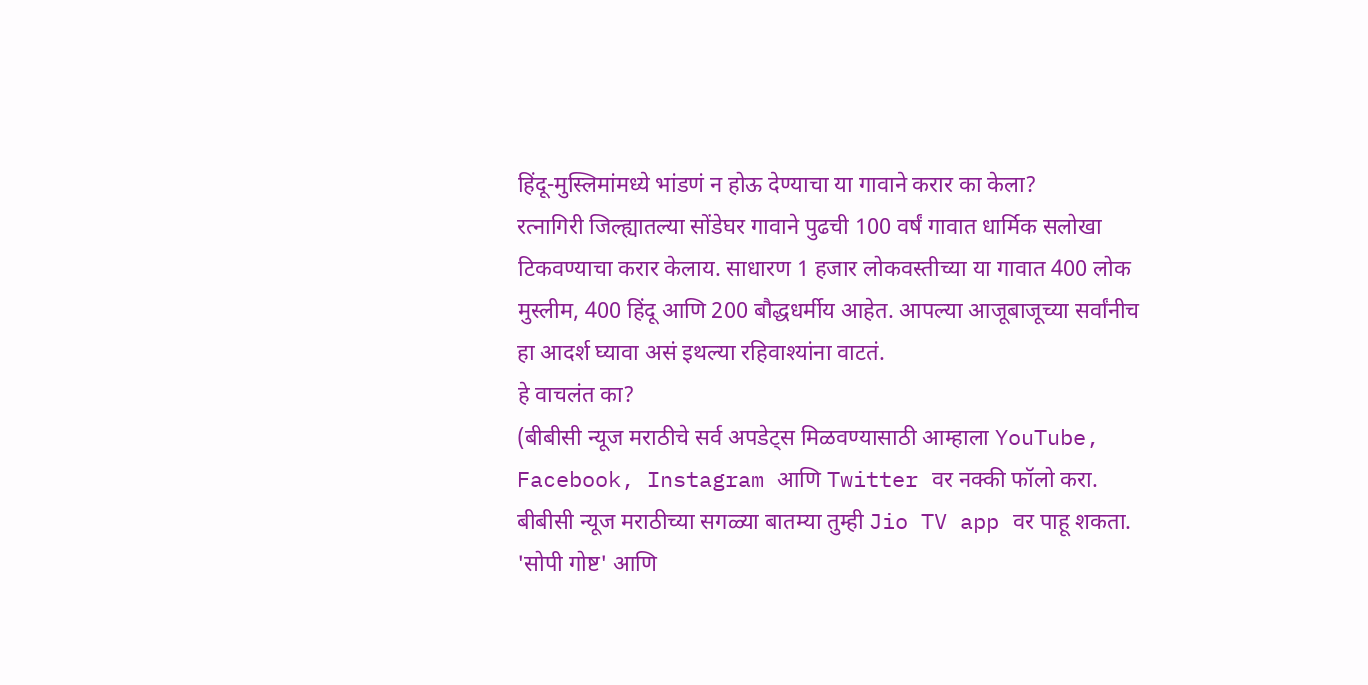हिंदू-मुस्लिमांमध्ये भांडणं न होऊ देण्याचा या गावाने करार का केला?
रत्नागिरी जिल्ह्यातल्या सोंडेघर गावाने पुढची 100 वर्षं गावात धार्मिक सलोखा टिकवण्याचा करार केलाय. साधारण 1 हजार लोकवस्तीच्या या गावात 400 लोक मुस्लीम, 400 हिंदू आणि 200 बौद्धधर्मीय आहेत. आपल्या आजूबाजूच्या सर्वांनीच हा आदर्श घ्यावा असं इथल्या रहिवाश्यांना वाटतं.
हे वाचलंत का?
(बीबीसी न्यूज मराठीचे सर्व अपडेट्स मिळवण्यासाठी आम्हाला YouTube, Facebook, Instagram आणि Twitter वर नक्की फॉलो करा.
बीबीसी न्यूज मराठीच्या सगळ्या बातम्या तुम्ही Jio TV app वर पाहू शकता.
'सोपी गोष्ट' आणि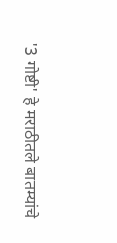'3 गोष्टी' हे मराठीतले बातम्यांचे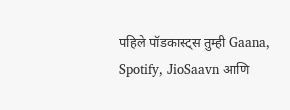पहिले पॉडकास्ट्स तुम्ही Gaana, Spotify, JioSaavn आणि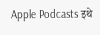Apple Podcasts इथे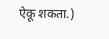ऐकू शकता.)